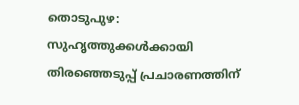തൊടുപുഴ: സുഹൃത്തുക്കൾക്കായി തിരഞ്ഞെടുപ്പ് പ്രചാരണത്തിന്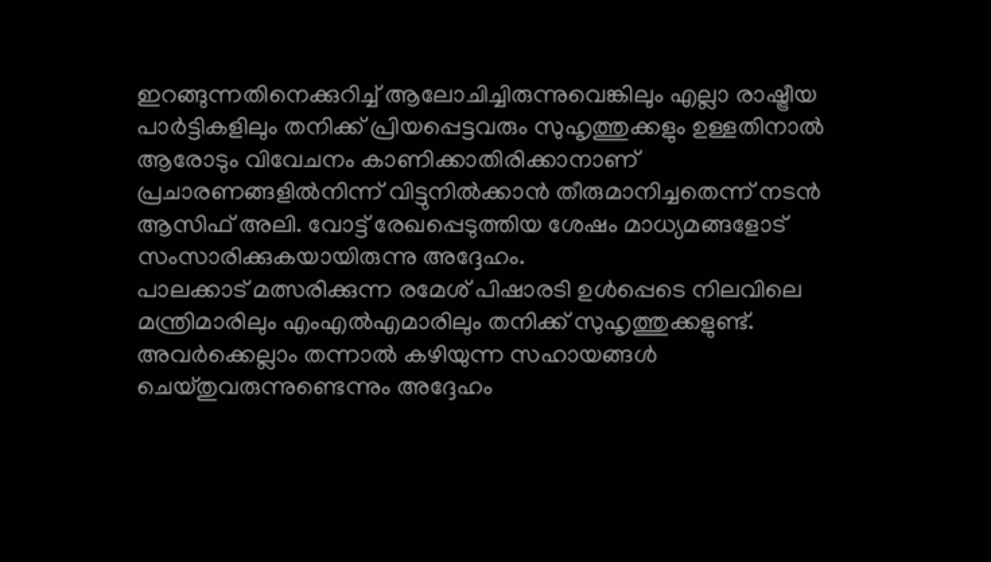ഇറങ്ങുന്നതിനെക്കുറിച്ച് ആലോചിച്ചിരുന്നുവെങ്കിലും എല്ലാ രാഷ്ട്രീയ പാർട്ടികളിലും തനിക്ക് പ്രിയപ്പെട്ടവരും സുഹൃത്തുക്കളും ഉള്ളതിനാൽ ആരോടും വിവേചനം കാണിക്കാതിരിക്കാനാണ് പ്രചാരണങ്ങളിൽനിന്ന് വിട്ടുനിൽക്കാൻ തീരുമാനിച്ചതെന്ന് നടൻ ആസിഫ് അലി. വോട്ട് രേഖപ്പെടുത്തിയ ശേഷം മാധ്യമങ്ങളോട് സംസാരിക്കുകയായിരുന്നു അദ്ദേഹം.
പാലക്കാട് മത്സരിക്കുന്ന രമേശ് പിഷാരടി ഉൾപ്പെടെ നിലവിലെ മന്ത്രിമാരിലും എംഎൽഎമാരിലും തനിക്ക് സുഹൃത്തുക്കളുണ്ട്. അവർക്കെല്ലാം തന്നാൽ കഴിയുന്ന സഹായങ്ങൾ ചെയ്തുവരുന്നുണ്ടെന്നും അദ്ദേഹം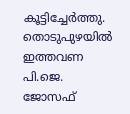കൂട്ടിച്ചേർത്തു.
തൊടുപുഴയിൽ ഇത്തവണ പി.ജെ. ജോസഫ്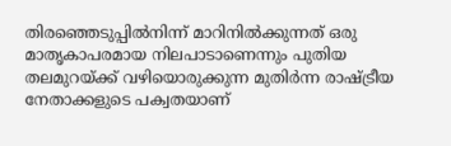തിരഞ്ഞെടുപ്പിൽനിന്ന് മാറിനിൽക്കുന്നത് ഒരു മാതൃകാപരമായ നിലപാടാണെന്നും പുതിയ തലമുറയ്ക്ക് വഴിയൊരുക്കുന്ന മുതിർന്ന രാഷ്ട്രീയ നേതാക്കളുടെ പക്വതയാണ്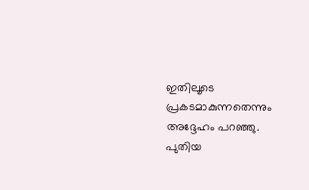ഇതിലൂടെ പ്രകടമാകുന്നതെന്നും അദ്ദേഹം പറഞ്ഞു. പുതിയ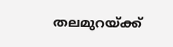തലമുറയ്ക്ക്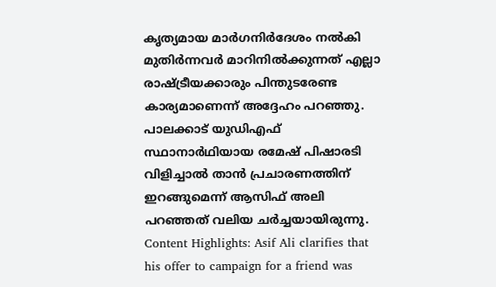കൃത്യമായ മാർഗനിർദേശം നൽകി മുതിർന്നവർ മാറിനിൽക്കുന്നത് എല്ലാ രാഷ്ട്രീയക്കാരും പിന്തുടരേണ്ട കാര്യമാണെന്ന് അദ്ദേഹം പറഞ്ഞു.
പാലക്കാട് യുഡിഎഫ് സ്ഥാനാർഥിയായ രമേഷ് പിഷാരടി വിളിച്ചാൽ താൻ പ്രചാരണത്തിന് ഇറങ്ങുമെന്ന് ആസിഫ് അലി പറഞ്ഞത് വലിയ ചർച്ചയായിരുന്നു.
Content Highlights: Asif Ali clarifies that his offer to campaign for a friend was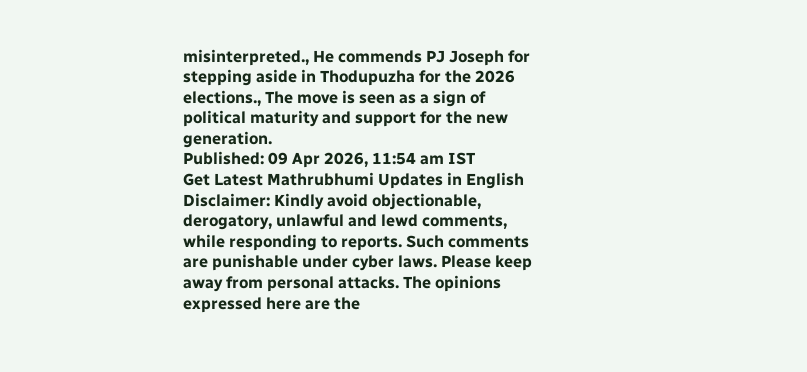misinterpreted., He commends PJ Joseph for stepping aside in Thodupuzha for the 2026 elections., The move is seen as a sign of political maturity and support for the new generation.
Published: 09 Apr 2026, 11:54 am IST
Get Latest Mathrubhumi Updates in English
Disclaimer: Kindly avoid objectionable, derogatory, unlawful and lewd comments, while responding to reports. Such comments are punishable under cyber laws. Please keep away from personal attacks. The opinions expressed here are the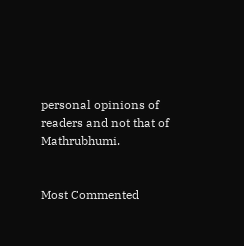personal opinions of readers and not that of Mathrubhumi.


Most Commented